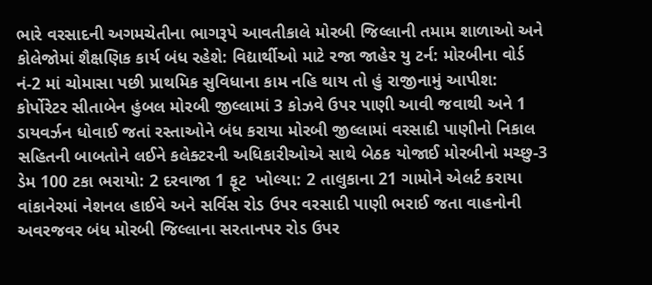ભારે વરસાદની અગમચેતીના ભાગરૂપે આવતીકાલે મોરબી જિલ્લાની તમામ શાળાઓ અને કોલેજોમાં શૈક્ષણિક કાર્ય બંધ રહેશે: વિદ્યાર્થીઓ માટે રજા જાહેર યુ ટર્ન: મોરબીના વોર્ડ નં-2 માં ચોમાસા પછી પ્રાથમિક સુવિધાના કામ નહિ થાય તો હું રાજીનામું આપીશ: કોર્પોરેટર સીતાબેન હુંબલ મોરબી જીલ્લામાં 3 કોઝવે ઉપર પાણી આવી જવાથી અને 1 ડાયવર્ઝન ધોવાઈ જતાં રસ્તાઓને બંધ કરાયા મોરબી જીલ્લામાં વરસાદી પાણીનો નિકાલ સહિતની બાબતોને લઈને કલેક્ટરની અધિકારીઓએ સાથે બેઠક યોજાઈ મોરબીનો મચ્છુ-3 ડેમ 100 ટકા ભરાયો: 2 દરવાજા 1 ફૂટ  ખોલ્યા: 2 તાલુકાના 21 ગામોને એલર્ટ કરાયા વાંકાનેરમાં નેશનલ હાઈવે અને સર્વિસ રોડ ઉપર વરસાદી પાણી ભરાઈ જતા વાહનોની અવરજવર બંધ મોરબી જિલ્લાના સરતાનપર રોડ ઉપર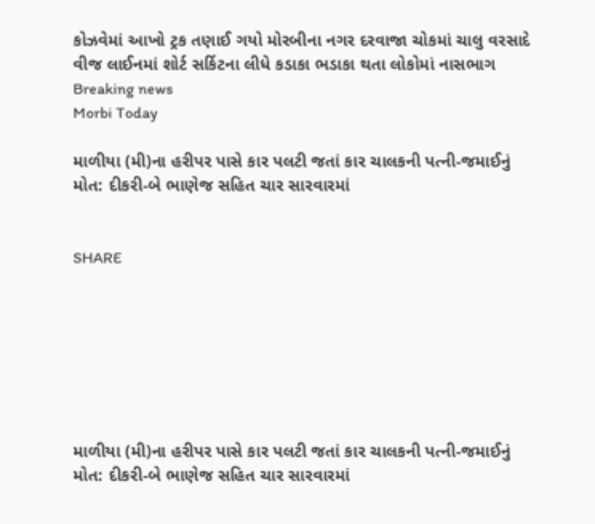કોઝવેમાં આખો ટ્રક તણાઈ ગયો મોરબીના નગર દરવાજા ચોકમાં ચાલુ વરસાદે વીજ લાઈનમાં શોર્ટ સર્કિટના લીધે કડાકા ભડાકા થતા લોકોમાં નાસભાગ
Breaking news
Morbi Today

માળીયા (મી)ના હરીપર પાસે કાર પલટી જતાં કાર ચાલકની પત્ની-જમાઈનું મોત: દીકરી-બે ભાણેજ સહિત ચાર સારવારમાં


SHARE







માળીયા (મી)ના હરીપર પાસે કાર પલટી જતાં કાર ચાલકની પત્ની-જમાઈનું મોત: દીકરી-બે ભાણેજ સહિત ચાર સારવારમાં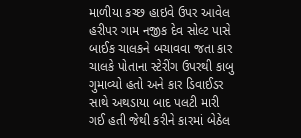માળીયા કચ્છ હાઇવે ઉપર આવેલ હરીપર ગામ નજીક દેવ સોલ્ટ પાસે બાઈક ચાલકને બચાવવા જતા કાર ચાલકે પોતાના સ્ટેરીંગ ઉપરથી કાબુ ગુમાવ્યો હતો અને કાર ડિવાઈડર સાથે અથડાયા બાદ પલટી મારી ગઈ હતી જેથી કરીને કારમાં બેઠેલ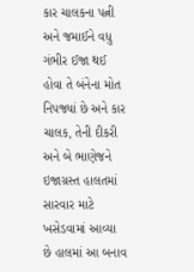કાર ચાલકના પત્ની અને જમાઈને વધુ ગંભીર ઈજા થઈ હોવા તે બંનેના મોત નિપજ્યાં છે અને કાર ચાલક, તેની દીકરી અને બે ભાણેજને ઇજાગ્રસ્ત હાલતમાં સારવાર માટે ખસેડવામાં આવ્યા છે હાલમાં આ બનાવ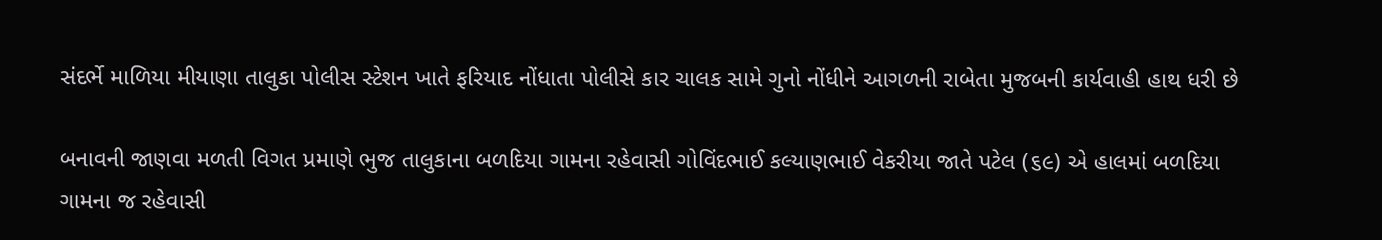સંદર્ભે માળિયા મીયાણા તાલુકા પોલીસ સ્ટેશન ખાતે ફરિયાદ નોંધાતા પોલીસે કાર ચાલક સામે ગુનો નોંધીને આગળની રાબેતા મુજબની કાર્યવાહી હાથ ધરી છે

બનાવની જાણવા મળતી વિગત પ્રમાણે ભુજ તાલુકાના બળદિયા ગામના રહેવાસી ગોવિંદભાઈ કલ્યાણભાઈ વેકરીયા જાતે પટેલ (૬૯) એ હાલમાં બળદિયા ગામના જ રહેવાસી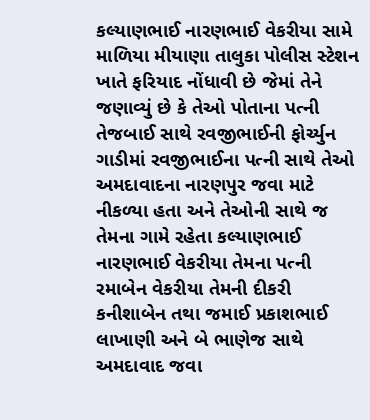કલ્યાણભાઈ નારણભાઈ વેકરીયા સામે માળિયા મીયાણા તાલુકા પોલીસ સ્ટેશન ખાતે ફરિયાદ નોંધાવી છે જેમાં તેને જણાવ્યું છે કે તેઓ પોતાના પત્ની તેજબાઈ સાથે રવજીભાઈની ફોર્ચ્યુન ગાડીમાં રવજીભાઈના પત્ની સાથે તેઓ અમદાવાદના નારણપુર જવા માટે નીકળ્યા હતા અને તેઓની સાથે જ તેમના ગામે રહેતા કલ્યાણભાઈ નારણભાઈ વેકરીયા તેમના પત્ની રમાબેન વેકરીયા તેમની દીકરી કનીશાબેન તથા જમાઈ પ્રકાશભાઈ લાખાણી અને બે ભાણેજ સાથે અમદાવાદ જવા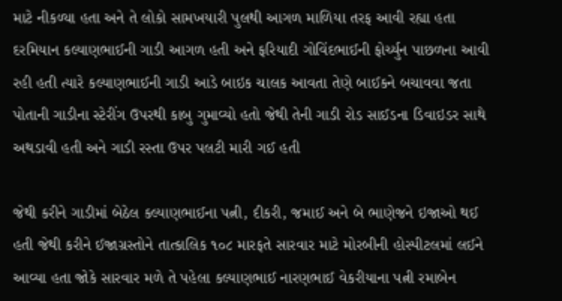માટે નીકળ્યા હતા અને તે લોકો સામખયારી પુલથી આગળ માળિયા તરફ આવી રહ્યા હતા દરમિયાન કલ્યાણભાઈની ગાડી આગળ હતી અને ફરિયાદી ગોવિંદભાઈની ફોર્ચ્યુન પાછળના આવી રહી હતી ત્યારે કલ્યાણભાઈની ગાડી આડે બાઇક ચાલક આવતા તેણે બાઈકને બચાવવા જતા પોતાની ગાડીના સ્ટેરીંગ ઉપરથી કાબુ ગુમાવ્યો હતો જેથી તેની ગાડી રોડ સાઈડના ડિવાઇડર સાથે અથડાવી હતી અને ગાડી રસ્તા ઉપર પલટી મારી ગઈ હતી

જેથી કરીને ગાડીમાં બેઠેલ કલ્યાણભાઈના પત્ની, દીકરી, જમાઈ અને બે ભાણેજને ઇજાઓ થઈ હતી જેથી કરીને ઈજાગ્રસ્તોને તાત્કાલિક ૧૦૮ મારફતે સારવાર માટે મોરબીની હોસ્પીટલમાં લઈને આવ્યા હતા જોકે સારવાર મળે તે પહેલા કલ્યાણભાઈ નારણભાઈ વેકરીયાના પત્ની રમાબેન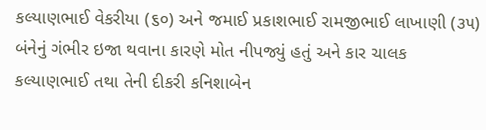કલ્યાણભાઈ વેકરીયા (૬૦) અને જમાઈ પ્રકાશભાઈ રામજીભાઈ લાખાણી (૩૫) બંનેનું ગંભીર ઇજા થવાના કારણે મોત નીપજ્યું હતું અને કાર ચાલક કલ્યાણભાઈ તથા તેની દીકરી કનિશાબેન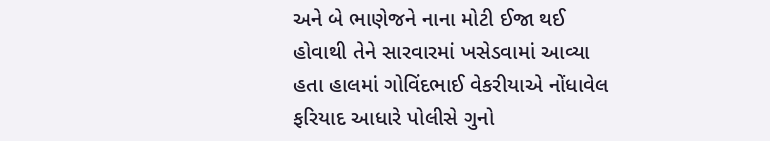અને બે ભાણેજને નાના મોટી ઈજા થઈ હોવાથી તેને સારવારમાં ખસેડવામાં આવ્યા હતા હાલમાં ગોવિંદભાઈ વેકરીયાએ નોંધાવેલ ફરિયાદ આધારે પોલીસે ગુનો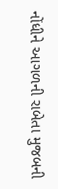નોંધીને આગળની રાબેતા મુજબની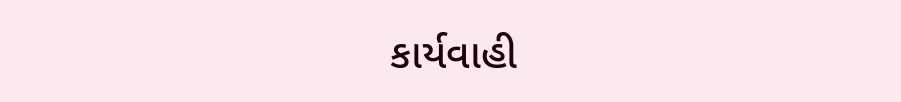કાર્યવાહી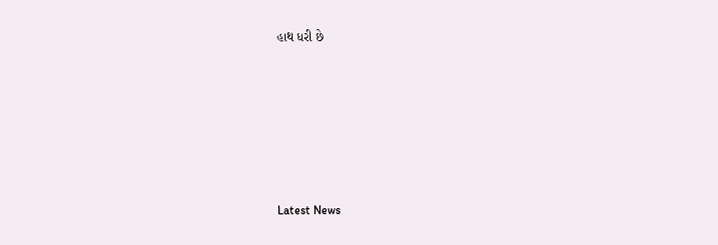હાથ ધરી છે






Latest News